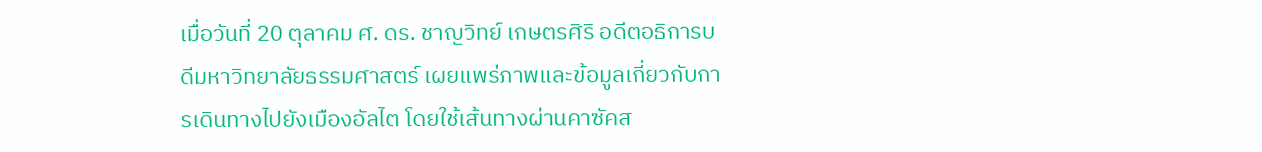เมื่อวันที่ 20 ตุลาคม ศ. ดร. ชาญวิทย์ เกษตรศิริ อดีตอธิการบดีมหาวิทยาลัยธรรมศาสตร์ เผยแพร่ภาพและข้อมูลเกี่ยวกับการเดินทางไปยังเมืองอัลไต โดยใช้เส้นทางผ่านคาซัคส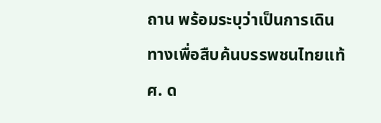ถาน พร้อมระบุว่าเป็นการเดินทางเพื่อสืบค้นบรรพชนไทยแท้
ศ. ด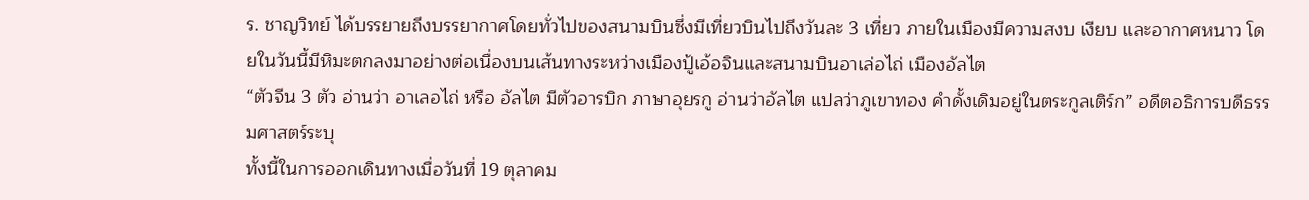ร. ชาญวิทย์ ได้บรรยายถึงบรรยากาศโดยทั่วไปของสนามบินซึ่งมีเที่ยวบินไปถึงวันละ 3 เที่ยว ภายในเมืองมีความสงบ เงียบ และอากาศหนาว โดยในวันนี้มีหิมะตกลงมาอย่างต่อเนื่องบนเส้นทางระหว่างเมืองปู้เอ้อจินและสนามบินอาเล่อไถ่ เมืองอัลไต
“ตัวจีน 3 ตัว อ่านว่า อาเลอไถ่ หรือ อัลไต มีตัวอารบิก ภาษาอุยรกู อ่านว่าอัลไต แปลว่าภูเขาทอง คำดั้งเดิมอยู่ในตระกูลเติร์ก” อดีตอธิการบดีธรรมศาสตร์ระบุ
ทั้งนี้ในการออกเดินทางเมื่อวันที่ 19 ตุลาคม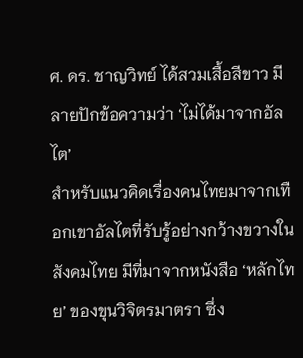ศ. ดร. ชาญวิทย์ ได้สวมเสื้อสีขาว มีลายปักข้อความว่า ‘ไม่ได้มาจากอัลไต’
สำหรับแนวคิดเรื่องคนไทยมาจากเทือกเขาอัลไตที่รับรู้อย่างกว้างขวางในสังคมไทย มีที่มาจากหนังสือ ‘หลักไทย’ ของขุนวิจิตรมาตรา ซึ่ง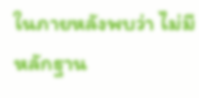ในภายหลังพบว่า ไม่มีหลักฐาน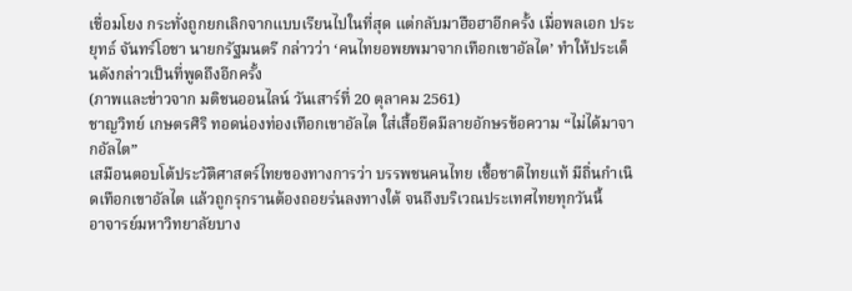เชื่อมโยง กระทั่งถูกยกเลิกจากแบบเรียนไปในที่สุด แต่กลับมาฮือฮาอีกครั้ง เมื่อพลเอก ประยุทธ์ จันทร์โอชา นายกรัฐมนตรี กล่าวว่า ‘คนไทยอพยพมาจากเทือกเขาอัลไต’ ทำให้ประเด็นดังกล่าวเป็นที่พูดถึงอีกครั้ง
(ภาพและข่าวจาก มติชนออนไลน์ วันเสาร์ที่ 20 ตุลาคม 2561)
ชาญวิทย์ เกษตรศิริ ทอดน่องท่องเทือกเขาอัลไต ใส่เสื้อยืดมีลายอักษรข้อความ “ไม่ได้มาจากอัลไต”
เสมือนตอบโต้ประวัติศาสตร์ไทยของทางการว่า บรรพชนคนไทย เชื้อชาติไทยแท้ มีถิ่นกำเนิดเทือกเขาอัลไต แล้วถูกรุกรานต้องถอยร่นลงทางใต้ จนถึงบริเวณประเทศไทยทุกวันนี้
อาจารย์มหาวิทยาลัยบาง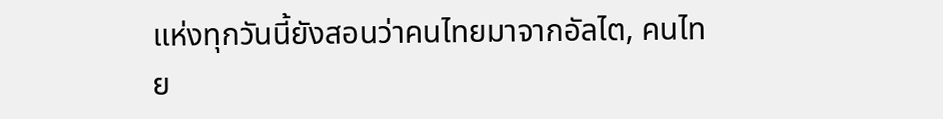แห่งทุกวันนี้ยังสอนว่าคนไทยมาจากอัลไต, คนไทย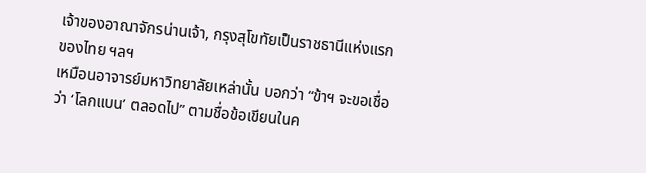เจ้าของอาณาจักรน่านเจ้า, กรุงสุโขทัยเป็นราชธานีแห่งแรกของไทย ฯลฯ
เหมือนอาจารย์มหาวิทยาลัยเหล่านั้น บอกว่า “ข้าฯ จะขอเชื่อว่า ‘โลกแบน’ ตลอดไป” ตามชื่อข้อเขียนในค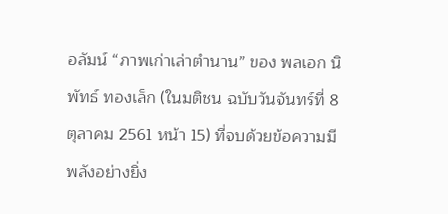อลัมน์ “ภาพเก่าเล่าตำนาน” ของ พลเอก นิพัทธ์ ทองเล็ก (ในมติชน ฉบับวันจันทร์ที่ 8 ตุลาคม 2561 หน้า 15) ที่จบด้วยข้อความมีพลังอย่างยิ่ง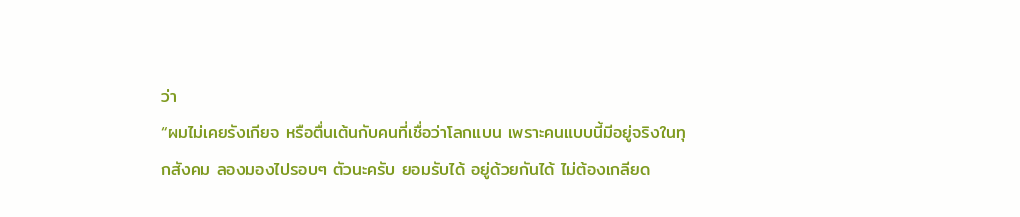ว่า
“ผมไม่เคยรังเกียจ หรือตื่นเต้นกับคนที่เชื่อว่าโลกแบน เพราะคนแบบนี้มีอยู่จริงในทุกสังคม ลองมองไปรอบๆ ตัวนะครับ ยอมรับได้ อยู่ด้วยกันได้ ไม่ต้องเกลียด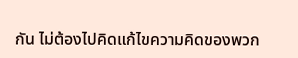กัน ไม่ต้องไปคิดแก้ไขความคิดของพวก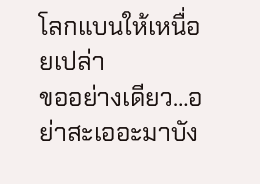โลกแบนให้เหนื่อยเปล่า
ขออย่างเดียว…อย่าสะเออะมาบัง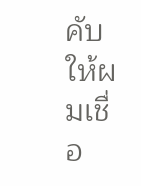คับให้ผมเชื่อ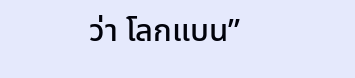ว่า โลกแบน”